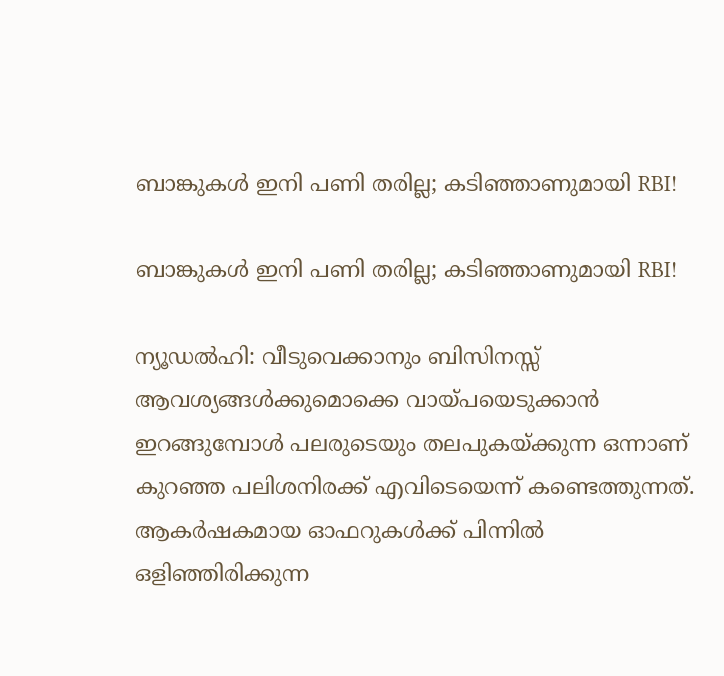ബാങ്കുകള്‍ ഇനി പണി തരില്ല; കടിഞ്ഞാണുമായി RBI!

ബാങ്കുകള്‍ ഇനി പണി തരില്ല; കടിഞ്ഞാണുമായി RBI!

ന്യൂഡല്‍ഹി: വീടുവെക്കാനും ബിസിനസ്സ് ആവശ്യങ്ങള്‍ക്കുമൊക്കെ വായ്പയെടുക്കാന്‍ ഇറങ്ങുമ്പോള്‍ പലരുടെയും തലപുകയ്ക്കുന്ന ഒന്നാണ് കുറഞ്ഞ പലിശനിരക്ക് എവിടെയെന്ന് കണ്ടെത്തുന്നത്. ആകര്‍ഷകമായ ഓഫറുകള്‍ക്ക് പിന്നില്‍ ഒളിഞ്ഞിരിക്കുന്ന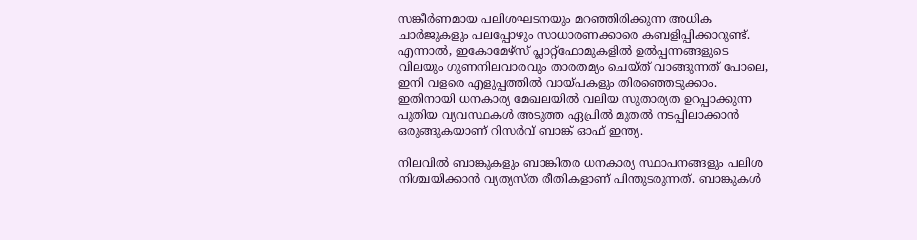സങ്കീര്‍ണമായ പലിശഘടനയും മറഞ്ഞിരിക്കുന്ന അധിക ചാര്‍ജുകളും പലപ്പോഴും സാധാരണക്കാരെ കബളിപ്പിക്കാറുണ്ട്. എന്നാല്‍, ഇകോമേഴ്‌സ് പ്ലാറ്റ്‌ഫോമുകളില്‍ ഉല്‍പ്പന്നങ്ങളുടെ വിലയും ഗുണനിലവാരവും താരതമ്യം ചെയ്ത് വാങ്ങുന്നത് പോലെ, ഇനി വളരെ എളുപ്പത്തില്‍ വായ്പകളും തിരഞ്ഞെടുക്കാം. ഇതിനായി ധനകാര്യ മേഖലയില്‍ വലിയ സുതാര്യത ഉറപ്പാക്കുന്ന പുതിയ വ്യവസ്ഥകള്‍ അടുത്ത ഏപ്രില്‍ മുതല്‍ നടപ്പിലാക്കാന്‍ ഒരുങ്ങുകയാണ് റിസര്‍വ് ബാങ്ക് ഓഫ് ഇന്ത്യ.

നിലവില്‍ ബാങ്കുകളും ബാങ്കിതര ധനകാര്യ സ്ഥാപനങ്ങളും പലിശ നിശ്ചയിക്കാന്‍ വ്യത്യസ്ത രീതികളാണ് പിന്തുടരുന്നത്. ബാങ്കുകള്‍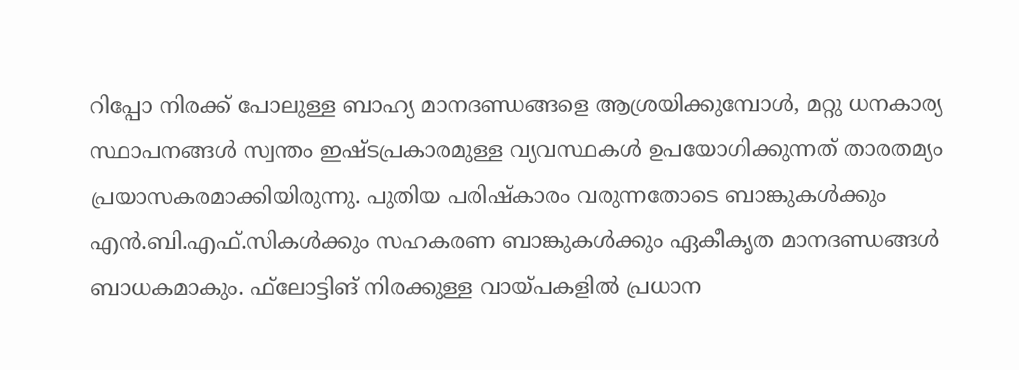റിപ്പോ നിരക്ക് പോലുള്ള ബാഹ്യ മാനദണ്ഡങ്ങളെ ആശ്രയിക്കുമ്പോള്‍, മറ്റു ധനകാര്യ സ്ഥാപനങ്ങള്‍ സ്വന്തം ഇഷ്ടപ്രകാരമുള്ള വ്യവസ്ഥകള്‍ ഉപയോഗിക്കുന്നത് താരതമ്യം പ്രയാസകരമാക്കിയിരുന്നു. പുതിയ പരിഷ്‌കാരം വരുന്നതോടെ ബാങ്കുകള്‍ക്കും എന്‍.ബി.എഫ്.സികള്‍ക്കും സഹകരണ ബാങ്കുകള്‍ക്കും ഏകീകൃത മാനദണ്ഡങ്ങള്‍ ബാധകമാകും. ഫ്‌ലോട്ടിങ് നിരക്കുള്ള വായ്പകളില്‍ പ്രധാന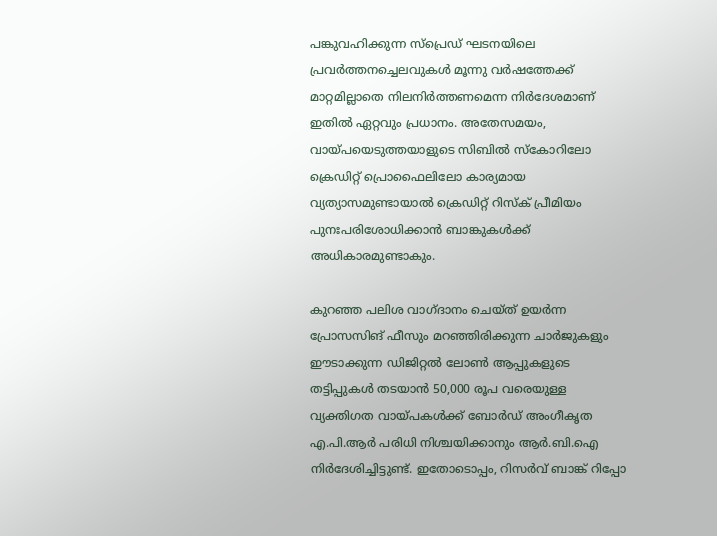പങ്കുവഹിക്കുന്ന സ്‌പ്രെഡ് ഘടനയിലെ പ്രവര്‍ത്തനച്ചെലവുകള്‍ മൂന്നു വര്‍ഷത്തേക്ക് മാറ്റമില്ലാതെ നിലനിര്‍ത്തണമെന്ന നിര്‍ദേശമാണ് ഇതില്‍ ഏറ്റവും പ്രധാനം. അതേസമയം, വായ്പയെടുത്തയാളുടെ സിബില്‍ സ്‌കോറിലോ ക്രെഡിറ്റ് പ്രൊഫൈലിലോ കാര്യമായ വ്യത്യാസമുണ്ടായാല്‍ ക്രെഡിറ്റ് റിസ്‌ക് പ്രീമിയം പുനഃപരിശോധിക്കാന്‍ ബാങ്കുകള്‍ക്ക് അധികാരമുണ്ടാകും.

കുറഞ്ഞ പലിശ വാഗ്ദാനം ചെയ്ത് ഉയര്‍ന്ന പ്രോസസിങ് ഫീസും മറഞ്ഞിരിക്കുന്ന ചാര്‍ജുകളും ഈടാക്കുന്ന ഡിജിറ്റല്‍ ലോണ്‍ ആപ്പുകളുടെ തട്ടിപ്പുകള്‍ തടയാന്‍ 50,000 രൂപ വരെയുള്ള വ്യക്തിഗത വായ്പകള്‍ക്ക് ബോര്‍ഡ് അംഗീകൃത എ.പി.ആര്‍ പരിധി നിശ്ചയിക്കാനും ആര്‍.ബി.ഐ നിര്‍ദേശിച്ചിട്ടുണ്ട്. ഇതോടൊപ്പം, റിസര്‍വ് ബാങ്ക് റിപ്പോ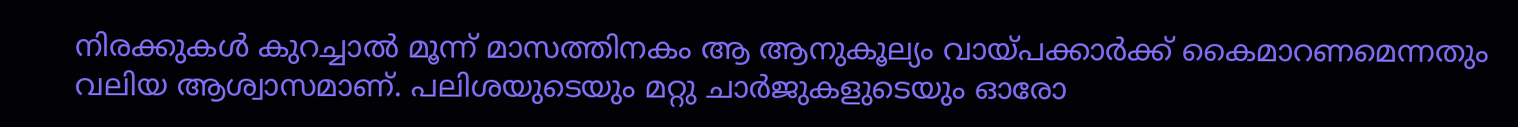നിരക്കുകള്‍ കുറച്ചാല്‍ മൂന്ന് മാസത്തിനകം ആ ആനുകൂല്യം വായ്പക്കാര്‍ക്ക് കൈമാറണമെന്നതും വലിയ ആശ്വാസമാണ്. പലിശയുടെയും മറ്റു ചാര്‍ജുകളുടെയും ഓരോ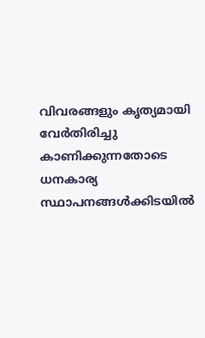വിവരങ്ങളും കൃത്യമായി വേര്‍തിരിച്ചു കാണിക്കുന്നതോടെ ധനകാര്യ സ്ഥാപനങ്ങള്‍ക്കിടയില്‍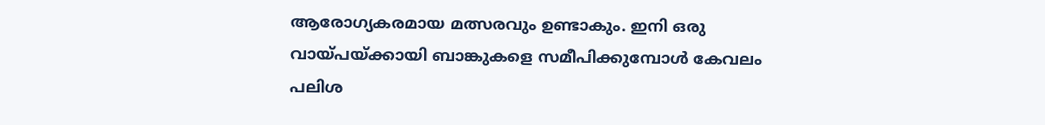ആരോഗ്യകരമായ മത്സരവും ഉണ്ടാകും. ഇനി ഒരു വായ്പയ്ക്കായി ബാങ്കുകളെ സമീപിക്കുമ്പോള്‍ കേവലം പലിശ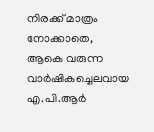നിരക്ക് മാത്രം നോക്കാതെ, ആകെ വരുന്ന വാര്‍ഷികച്ചെലവായ എ.പി.ആര്‍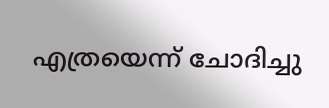എത്രയെന്ന് ചോദിച്ചു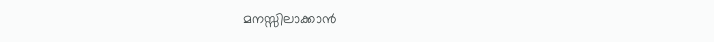മനസ്സിലാക്കാന്‍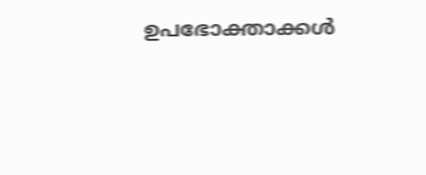ഉപഭോക്താക്കള്‍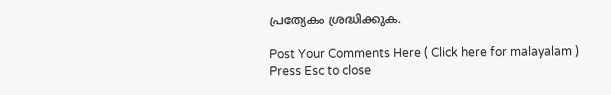പ്രത്യേകം ശ്രദ്ധിക്കുക.

Post Your Comments Here ( Click here for malayalam )
Press Esc to close